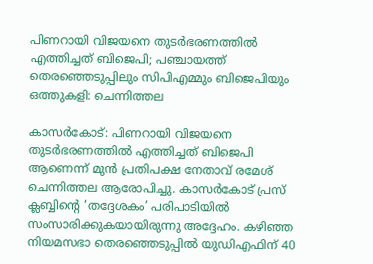പിണറായി വിജയനെ തുടര്‍ഭരണത്തില്‍ എത്തിച്ചത് ബിജെപി; പഞ്ചായത്ത് തെരഞ്ഞെടുപ്പിലും സിപിഎമ്മും ബിജെപിയും ഒത്തുകളി: ചെന്നിത്തല

കാസര്‍കോട്: പിണറായി വിജയനെ തുടര്‍ഭരണത്തില്‍ എത്തിച്ചത് ബിജെപി ആണെന്ന് മുന്‍ പ്രതിപക്ഷ നേതാവ് രമേശ് ചെന്നിത്തല ആരോപിച്ചു. കാസര്‍കോട് പ്രസ് ക്ലബ്ബിന്റെ ‘തദ്ദേശകം’ പരിപാടിയില്‍ സംസാരിക്കുകയായിരുന്നു അദ്ദേഹം. കഴിഞ്ഞ നിയമസഭാ തെരഞ്ഞെടുപ്പില്‍ യുഡിഎഫിന് 40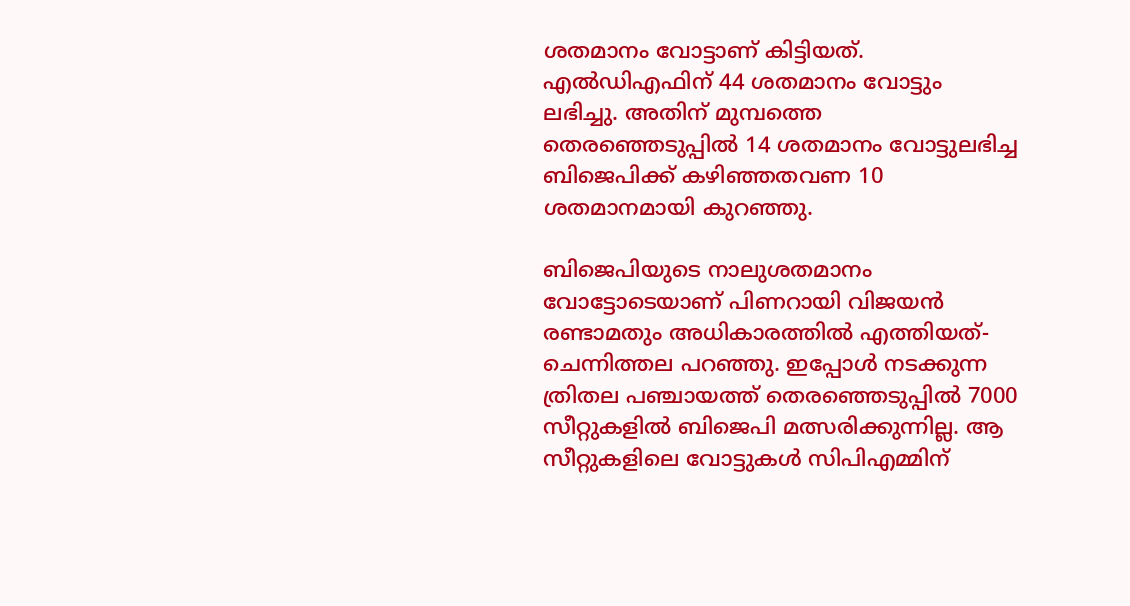ശതമാനം വോട്ടാണ് കിട്ടിയത്. എല്‍ഡിഎഫിന് 44 ശതമാനം വോട്ടും ലഭിച്ചു. അതിന് മുമ്പത്തെ തെരഞ്ഞെടുപ്പില്‍ 14 ശതമാനം വോട്ടുലഭിച്ച ബിജെപിക്ക് കഴിഞ്ഞതവണ 10 ശതമാനമായി കുറഞ്ഞു.

ബിജെപിയുടെ നാലുശതമാനം വോട്ടോടെയാണ് പിണറായി വിജയന്‍ രണ്ടാമതും അധികാരത്തില്‍ എത്തിയത്- ചെന്നിത്തല പറഞ്ഞു. ഇപ്പോള്‍ നടക്കുന്ന ത്രിതല പഞ്ചായത്ത് തെരഞ്ഞെടുപ്പില്‍ 7000 സീറ്റുകളില്‍ ബിജെപി മത്സരിക്കുന്നില്ല. ആ സീറ്റുകളിലെ വോട്ടുകള്‍ സിപിഎമ്മിന്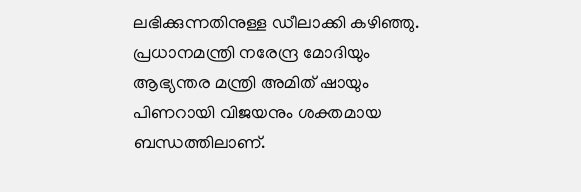ലഭിക്കുന്നതിനുള്ള ഡീലാക്കി കഴിഞ്ഞു. പ്രധാനമന്ത്രി നരേന്ദ്ര മോദിയും ആഭ്യന്തര മന്ത്രി അമിത് ഷായും പിണറായി വിജയനും ശക്തമായ ബന്ധത്തിലാണ്.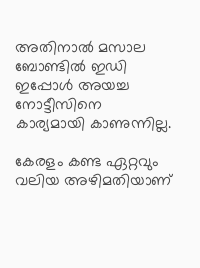അതിനാല്‍ മസാല ബോണ്ടില്‍ ഇഡി ഇപ്പോള്‍ അയച്ച നോട്ടീസിനെ കാര്യമായി കാണുന്നില്ല.

കേരളം കണ്ട ഏറ്റവും വലിയ അഴിമതിയാണ്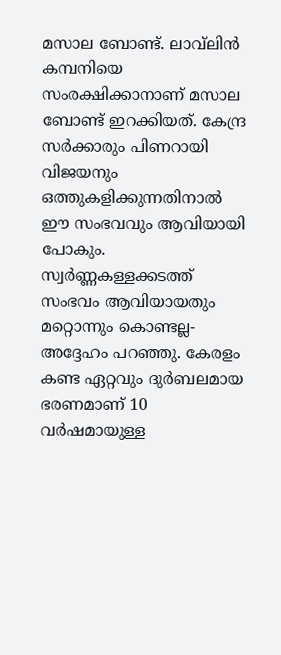മസാല ബോണ്ട്. ലാവ്‌ലിന്‍ കമ്പനിയെ സംരക്ഷിക്കാനാണ് മസാല ബോണ്ട് ഇറക്കിയത്. കേന്ദ്ര സര്‍ക്കാരും പിണറായി വിജയനും ഒത്തുകളിക്കുന്നതിനാല്‍ ഈ സംഭവവും ആവിയായി പോകും. സ്വര്‍ണ്ണകള്ളക്കടത്ത് സംഭവം ആവിയായതും മറ്റൊന്നും കൊണ്ടല്ല- അദ്ദേഹം പറഞ്ഞു. കേരളം കണ്ട ഏറ്റവും ദുര്‍ബലമായ ഭരണമാണ് 10 വര്‍ഷമായുള്ള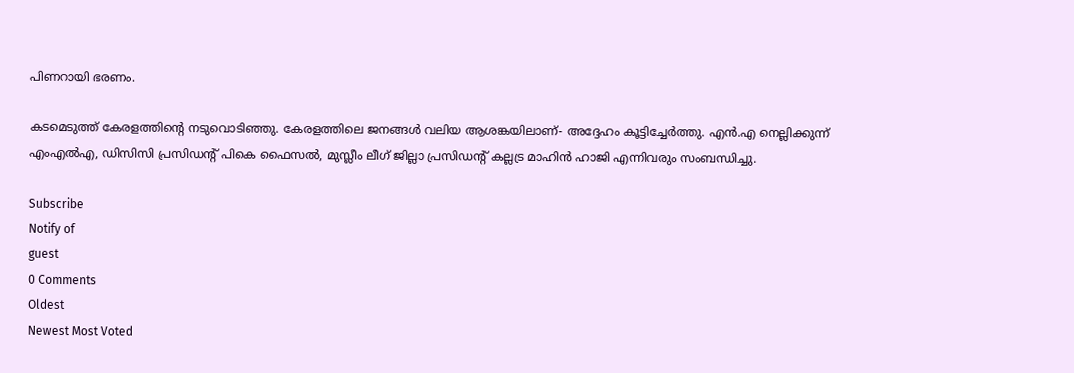പിണറായി ഭരണം.

കടമെടുത്ത് കേരളത്തിന്റെ നടുവൊടിഞ്ഞു. കേരളത്തിലെ ജനങ്ങള്‍ വലിയ ആശങ്കയിലാണ്- അദ്ദേഹം കൂട്ടിച്ചേര്‍ത്തു. എന്‍.എ നെല്ലിക്കുന്ന് എംഎല്‍എ, ഡിസിസി പ്രസിഡന്റ് പികെ ഫൈസല്‍, മുസ്ലീം ലീഗ് ജില്ലാ പ്രസിഡന്റ് കല്ലട്ര മാഹിന്‍ ഹാജി എന്നിവരും സംബന്ധിച്ചു.

Subscribe
Notify of
guest
0 Comments
Oldest
Newest Most Voted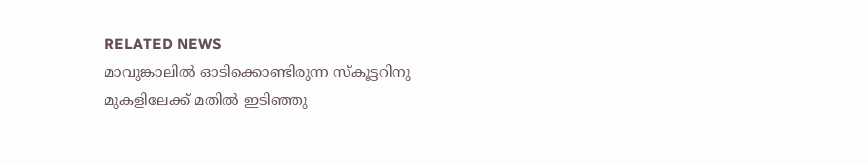RELATED NEWS
മാവുങ്കാലിൽ ഓടിക്കൊണ്ടിരുന്ന സ്‌കൂട്ടറിനു മുകളിലേക്ക് മതിൽ ഇടിഞ്ഞു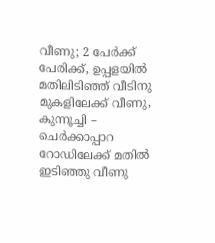വീണു; 2 പേർക്ക് പേരിക്ക്, ഉപ്പളയിൽ മതിലിടിഞ്ഞ് വീടിനു മുകളിലേക്ക് വീണു, കുന്നൂച്ചി – ചെർക്കാപ്പാറ റോഡിലേക്ക് മതിൽ ഇടിഞ്ഞു വീണു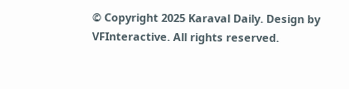© Copyright 2025 Karaval Daily. Design by VFInteractive. All rights reserved.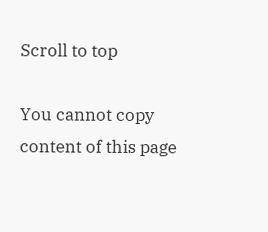Scroll to top

You cannot copy content of this page